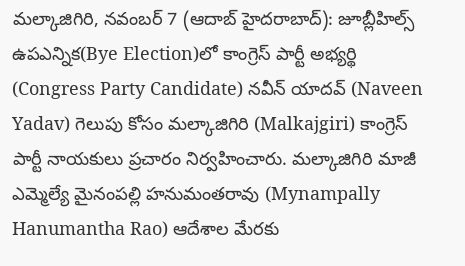మల్కాజిగిరి, నవంబర్ 7 (ఆదాబ్ హైదరాబాద్): జూబ్లీహిల్స్ ఉపఎన్నిక(Bye Election)లో కాంగ్రెస్ పార్టీ అభ్యర్థి (Congress Party Candidate) నవీన్ యాదవ్ (Naveen Yadav) గెలుపు కోసం మల్కాజిగిరి (Malkajgiri) కాంగ్రెస్ పార్టీ నాయకులు ప్రచారం నిర్వహించారు. మల్కాజిగిరి మాజీ ఎమ్మెల్యే మైనంపల్లి హనుమంతరావు (Mynampally Hanumantha Rao) ఆదేశాల మేరకు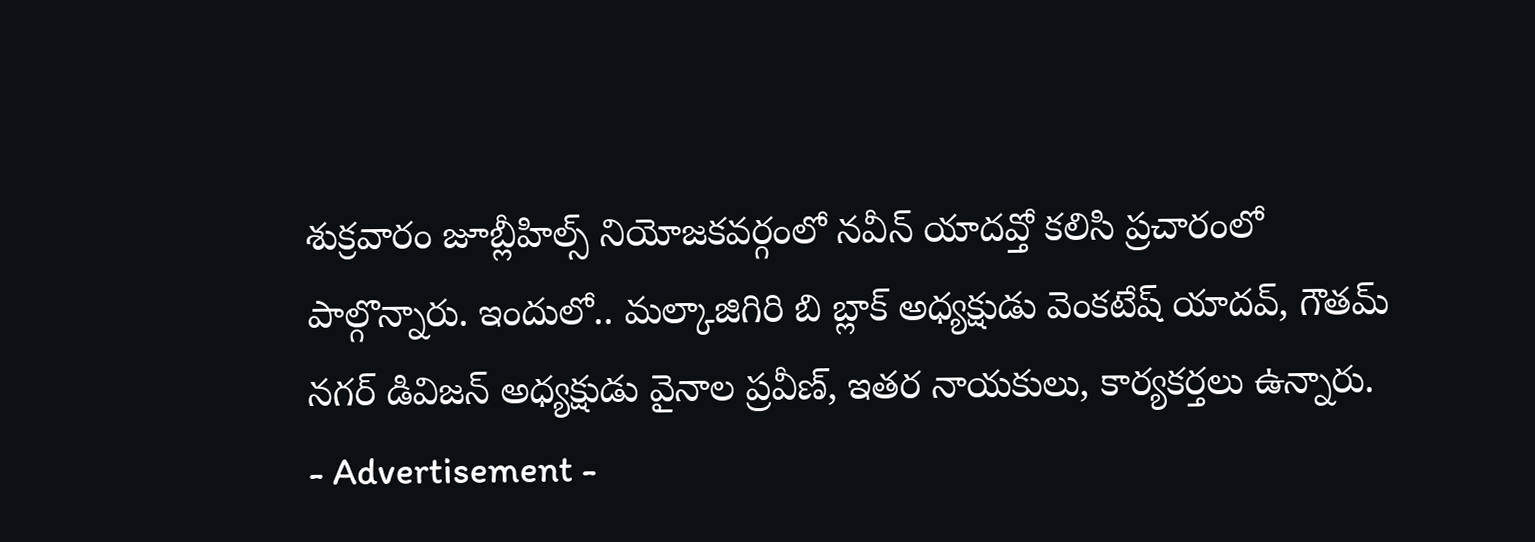శుక్రవారం జూబ్లీహిల్స్ నియోజకవర్గంలో నవీన్ యాదవ్తో కలిసి ప్రచారంలో పాల్గొన్నారు. ఇందులో.. మల్కాజిగిరి బి బ్లాక్ అధ్యక్షుడు వెంకటేష్ యాదవ్, గౌతమ్ నగర్ డివిజన్ అధ్యక్షుడు వైనాల ప్రవీణ్, ఇతర నాయకులు, కార్యకర్తలు ఉన్నారు.
- Advertisement -